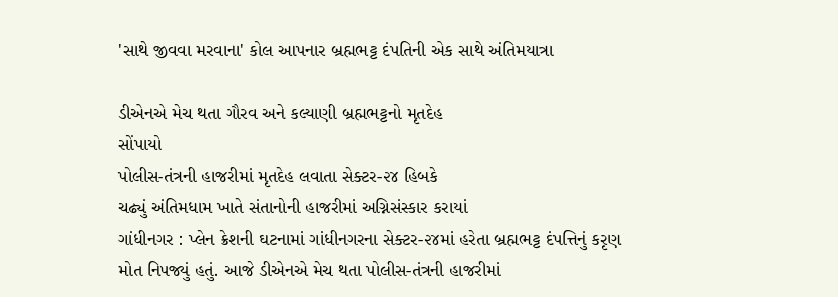'સાથે જીવવા મરવાના' કોલ આપનાર બ્રહ્મભટ્ટ દંપતિની એક સાથે અંતિમયાત્રા

ડીએનએ મેચ થતા ગૌરવ અને કલ્યાણી બ્રહ્મભટ્ટનો મૃતદેહ
સોંપાયો
પોલીસ-તંત્રની હાજરીમાં મૃતદેહ લવાતા સેક્ટર-૨૪ હિબકે
ચઢ્યું અંતિમધામ ખાતે સંતાનોની હાજરીમાં અગ્નિસંસ્કાર કરાયાં
ગાંધીનગર : પ્લેન ક્રેશની ઘટનામાં ગાંધીનગરના સેક્ટર-૨૪માં હરેતા બ્રહ્મભટ્ટ દંપત્તિનું કરૃણ મોત નિપજ્યું હતું. આજે ડીએનએ મેચ થતા પોલીસ-તંત્રની હાજરીમાં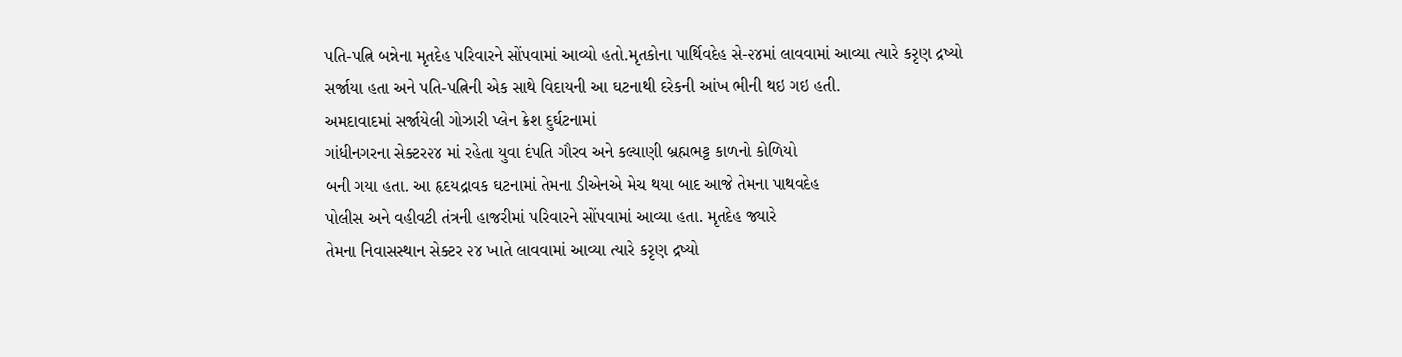પતિ-પત્નિ બન્નેના મૃતદેહ પરિવારને સોંપવામાં આવ્યો હતો.મૃતકોના પાર્થિવદેહ સે-૨૪માં લાવવામાં આવ્યા ત્યારે કરૃણ દ્રષ્યો સર્જાયા હતા અને પતિ-પત્નિની એક સાથે વિદાયની આ ઘટનાથી દરેકની આંખ ભીની થઇ ગઇ હતી.
અમદાવાદમાં સર્જાયેલી ગોઝારી પ્લેન ક્રેશ દુર્ઘટનામાં
ગાંધીનગરના સેક્ટર૨૪ માં રહેતા યુવા દંપતિ ગૌરવ અને કલ્યાણી બ્રહ્મભટ્ટ કાળનો કોળિયો
બની ગયા હતા. આ હૃદયદ્રાવક ઘટનામાં તેમના ડીએનએ મેચ થયા બાદ આજે તેમના પાથવદેહ
પોલીસ અને વહીવટી તંત્રની હાજરીમાં પરિવારને સોંપવામાં આવ્યા હતા. મૃતદેહ જ્યારે
તેમના નિવાસસ્થાન સેક્ટર ૨૪ ખાતે લાવવામાં આવ્યા ત્યારે કરૃણ દ્રષ્યો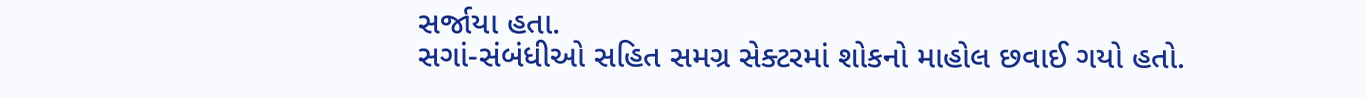સર્જાયા હતા.
સગાં-સંબંધીઓ સહિત સમગ્ર સેક્ટરમાં શોકનો માહોલ છવાઈ ગયો હતો.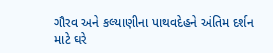ગૌરવ અને કલ્યાણીના પાથવદેહને અંતિમ દર્શન માટે ઘરે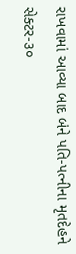રાખવામાં આવ્યા બાદ બંને પતિ-પત્નીના મૃતદેહને સેક્ટર-૩૦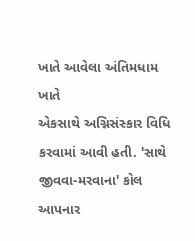ખાતે આવેલા અંતિમધામ ખાતે
એકસાથે અગ્નિસંસ્કાર વિધિ કરવામાં આવી હતી. 'સાથે
જીવવા-મરવાના' કોલ
આપનાર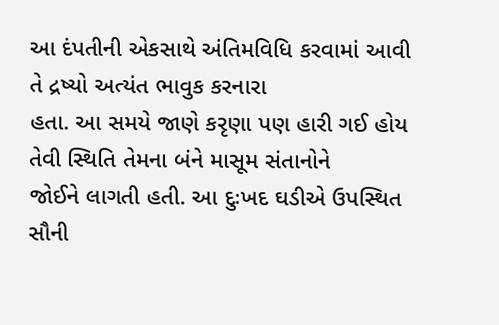આ દંપતીની એકસાથે અંતિમવિધિ કરવામાં આવી તે દ્રષ્યો અત્યંત ભાવુક કરનારા
હતા. આ સમયે જાણે કરૃણા પણ હારી ગઈ હોય તેવી સ્થિતિ તેમના બંને માસૂમ સંતાનોને
જોઈને લાગતી હતી. આ દુઃખદ ઘડીએ ઉપસ્થિત સૌની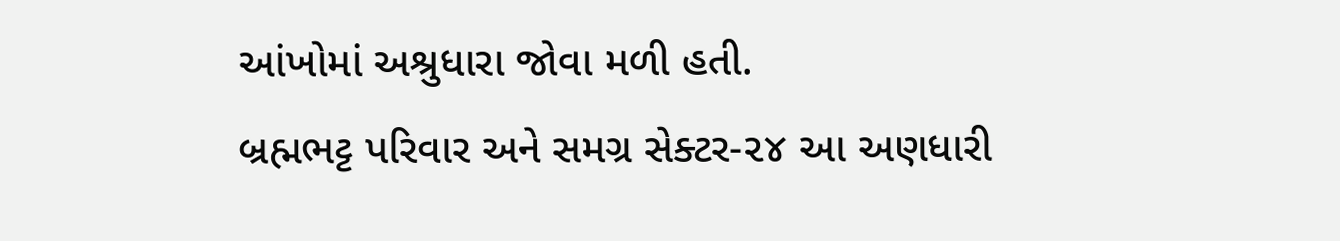આંખોમાં અશ્રુધારા જોવા મળી હતી.
બ્રહ્મભટ્ટ પરિવાર અને સમગ્ર સેક્ટર-૨૪ આ અણધારી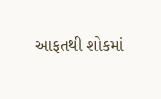આફતથી શોકમાં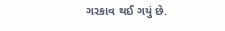ગરકાવ થઈ ગયું છે.